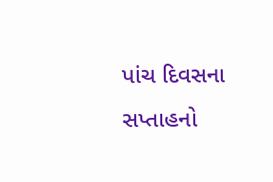પાંચ દિવસના સપ્તાહનો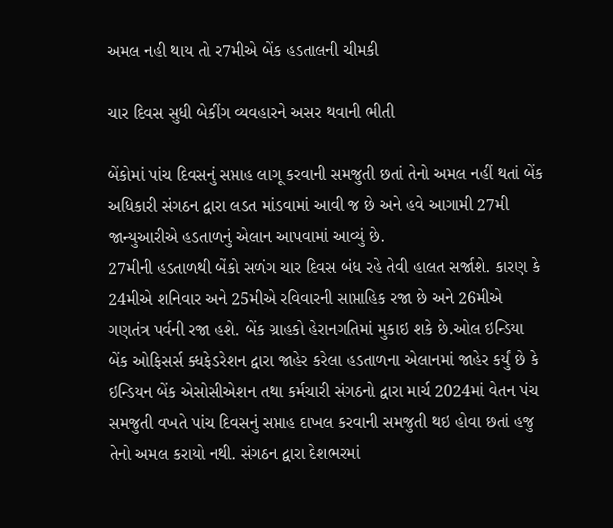અમલ નહી થાય તો ર7મીએ બેંક હડતાલની ચીમકી

ચાર દિવસ સુધી બેકીંગ વ્યવહારને અસર થવાની ભીતી

બેંકોમાં પાંચ દિવસનું સપ્તાહ લાગૂ કરવાની સમજુતી છતાં તેનો અમલ નહીં થતાં બેંક અધિકારી સંગઠન દ્વારા લડત માંડવામાં આવી જ છે અને હવે આગામી 27મી જાન્યુઆરીએ હડતાળનું એલાન આપવામાં આવ્યું છે.
27મીની હડતાળથી બેંકો સળંગ ચાર દિવસ બંધ રહે તેવી હાલત સર્જાશે. કારણ કે 24મીએ શનિવાર અને 25મીએ રવિવારની સાપ્તાહિક રજા છે અને 26મીએ ગણતંત્ર પર્વની રજા હશે. બેંક ગ્રાહકો હેરાનગતિમાં મુકાઇ શકે છે.ઓલ ઇન્ડિયા બેંક ઓફિસર્સ ક્ધફેડરેશન દ્વારા જાહેર કરેલા હડતાળના એલાનમાં જાહેર કર્યું છે કે ઇન્ડિયન બેંક એસોસીએશન તથા કર્મચારી સંગઠનો દ્વારા માર્ચ 2024માં વેતન પંચ સમજુતી વખતે પાંચ દિવસનું સપ્તાહ દાખલ કરવાની સમજુતી થઇ હોવા છતાં હજુ તેનો અમલ કરાયો નથી. સંગઠન દ્વારા દેશભરમાં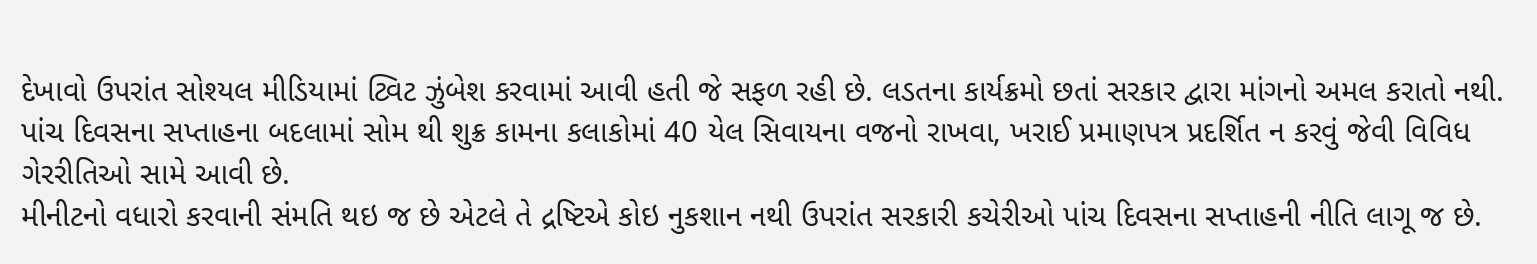દેખાવો ઉપરાંત સોશ્યલ મીડિયામાં ટ્વિટ ઝુંબેશ કરવામાં આવી હતી જે સફળ રહી છે. લડતના કાર્યક્રમો છતાં સરકાર દ્વારા માંગનો અમલ કરાતો નથી. પાંચ દિવસના સપ્તાહના બદલામાં સોમ થી શુક્ર કામના કલાકોમાં 40 યેલ સિવાયના વજનો રાખવા, ખરાઈ પ્રમાણપત્ર પ્રદર્શિત ન કરવું જેવી વિવિધ ગેરરીતિઓ સામે આવી છે.
મીનીટનો વધારો કરવાની સંમતિ થઇ જ છે એટલે તે દ્રષ્ટિએ કોઇ નુકશાન નથી ઉપરાંત સરકારી કચેરીઓ પાંચ દિવસના સપ્તાહની નીતિ લાગૂ જ છે.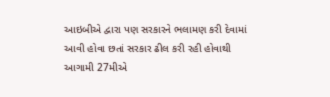આઇબીએ દ્વારા પણ સરકારને ભલામણ કરી દેવામાં આવી હોવા છતાં સરકાર ઢીલ કરી રહી હોવાથી આગામી 27મીએ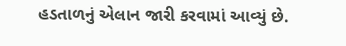હડતાળનું એલાન જારી કરવામાં આવ્યું છે.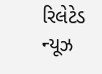રિલેટેડ ન્યૂઝ